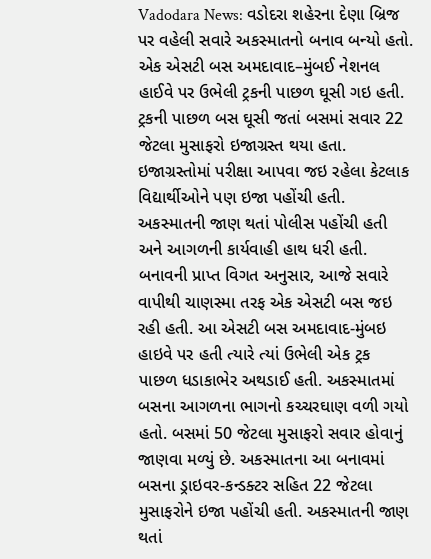Vadodara News: વડોદરા શહેરના દેણા બ્રિજ પર વહેલી સવારે અકસ્માતનો બનાવ બન્યો હતો. એક એસટી બસ અમદાવાદ–મુંબઈ નેશનલ હાઈવે પર ઉભેલી ટ્રકની પાછળ ઘૂસી ગઇ હતી. ટ્રકની પાછળ બસ ઘૂસી જતાં બસમાં સવાર 22 જેટલા મુસાફરો ઇજાગ્રસ્ત થયા હતા. ઇજાગ્રસ્તોમાં પરીક્ષા આપવા જઇ રહેલા કેટલાક વિદ્યાર્થીઓને પણ ઇજા પહોંચી હતી. અકસ્માતની જાણ થતાં પોલીસ પહોંચી હતી અને આગળની કાર્યવાહી હાથ ધરી હતી.
બનાવની પ્રાપ્ત વિગત અનુસાર, આજે સવારે વાપીથી ચાણસ્મા તરફ એક એસટી બસ જઇ રહી હતી. આ એસટી બસ અમદાવાદ-મુંબઇ હાઇવે પર હતી ત્યારે ત્યાં ઉભેલી એક ટ્રક પાછળ ધડાકાભેર અથડાઈ હતી. અકસ્માતમાં બસના આગળના ભાગનો કચ્ચરઘાણ વળી ગયો હતો. બસમાં 50 જેટલા મુસાફરો સવાર હોવાનું જાણવા મળ્યું છે. અકસ્માતના આ બનાવમાં બસના ડ્રાઇવર-કન્ડક્ટર સહિત 22 જેટલા મુસાફરોને ઇજા પહોંચી હતી. અકસ્માતની જાણ થતાં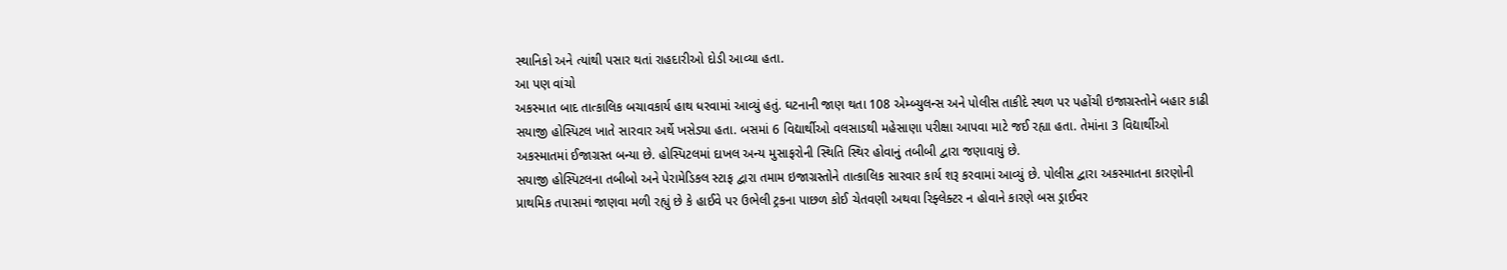સ્થાનિકો અને ત્યાંથી પસાર થતાં રાહદારીઓ દોડી આવ્યા હતા.
આ પણ વાંચો
અકસ્માત બાદ તાત્કાલિક બચાવકાર્ય હાથ ધરવામાં આવ્યું હતું. ઘટનાની જાણ થતા 108 એમ્બ્યુલન્સ અને પોલીસ તાકીદે સ્થળ પર પહોંચી ઇજાગ્રસ્તોને બહાર કાઢી સયાજી હોસ્પિટલ ખાતે સારવાર અર્થે ખસેડ્યા હતા. બસમાં 6 વિદ્યાર્થીઓ વલસાડથી મહેસાણા પરીક્ષા આપવા માટે જઈ રહ્યા હતા. તેમાંના 3 વિદ્યાર્થીઓ અકસ્માતમાં ઈજાગ્રસ્ત બન્યા છે. હોસ્પિટલમાં દાખલ અન્ય મુસાફરોની સ્થિતિ સ્થિર હોવાનું તબીબી દ્વારા જણાવાયું છે.
સયાજી હોસ્પિટલના તબીબો અને પેરામેડિકલ સ્ટાફ દ્વારા તમામ ઇજાગ્રસ્તોને તાત્કાલિક સારવાર કાર્ય શરૂ કરવામાં આવ્યું છે. પોલીસ દ્વારા અકસ્માતના કારણોની પ્રાથમિક તપાસમાં જાણવા મળી રહ્યું છે કે હાઈવે પર ઉભેલી ટ્રકના પાછળ કોઈ ચેતવણી અથવા રિફ્લેક્ટર ન હોવાને કારણે બસ ડ્રાઈવર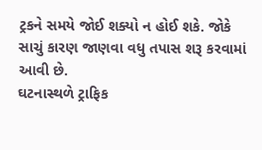ટ્રકને સમયે જોઈ શક્યો ન હોઈ શકે. જોકે સાચું કારણ જાણવા વધુ તપાસ શરૂ કરવામાં આવી છે.
ઘટનાસ્થળે ટ્રાફિક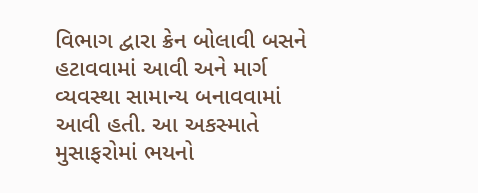વિભાગ દ્વારા ક્રેન બોલાવી બસને હટાવવામાં આવી અને માર્ગ વ્યવસ્થા સામાન્ય બનાવવામાં આવી હતી. આ અકસ્માતે મુસાફરોમાં ભયનો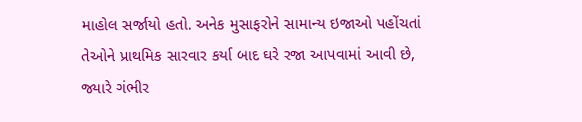માહોલ સર્જાયો હતો. અનેક મુસાફરોને સામાન્ય ઇજાઓ પહોંચતાં તેઓને પ્રાથમિક સારવાર કર્યા બાદ ઘરે રજા આપવામાં આવી છે, જ્યારે ગંભીર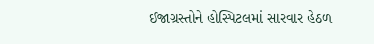ઈજાગ્રસ્તોને હોસ્પિટલમાં સારવાર હેઠળ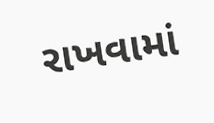રાખવામાં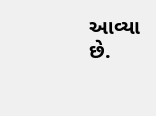આવ્યા છે.